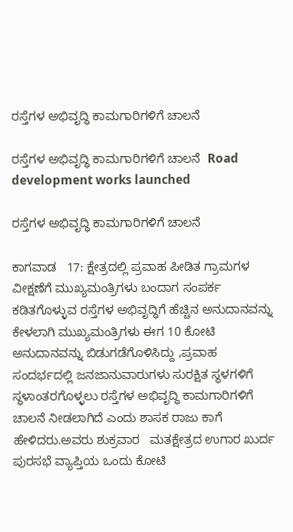ರಸ್ತೆಗಳ ಅಭಿವೃದ್ಧಿ ಕಾಮಗಾರಿಗಳಿಗೆ ಚಾಲನೆ

ರಸ್ತೆಗಳ ಅಭಿವೃದ್ಧಿ ಕಾಮಗಾರಿಗಳಿಗೆ ಚಾಲನೆ  Road development works launched

ರಸ್ತೆಗಳ ಅಭಿವೃದ್ಧಿ ಕಾಮಗಾರಿಗಳಿಗೆ ಚಾಲನೆ

ಕಾಗವಾಡ   17: ಕ್ಷೇತ್ರದಲ್ಲಿ ಪ್ರವಾಹ ಪೀಡಿತ ಗ್ರಾಮಗಳ ವೀಕ್ಷಣೆಗೆ ಮುಖ್ಯಮಂತ್ರಿಗಳು ಬಂದಾಗ ಸಂಪರ್ಕ ಕಡಿತಗೊಳ್ಳುವ ರಸ್ತೆಗಳ ಅಭಿವೃದ್ಧಿಗೆ ಹೆಚ್ಚಿನ ಅನುದಾನವನ್ನು ಕೇಳಲಾಗಿ ಮುಖ್ಯಮಂತ್ರಿಗಳು ಈಗ 10 ಕೋಟಿ ಅನುದಾನವನ್ನು ಬಿಡುಗಡೆಗೊಳಿಸಿದ್ದು ,ಪ್ರವಾಹ ಸಂದರ್ಭದಲ್ಲಿ ಜನಜಾನುವಾರುಗಳು ಸುರಕ್ಷಿತ ಸ್ಥಳಗಳಿಗೆ ಸ್ಥಳಾಂತರಗೊಳ್ಳಲು ರಸ್ತೆಗಳ ಅಭಿವೃದ್ಧಿ ಕಾಮಗಾರಿಗಳಿಗೆ ಚಾಲನೆ ನೀಡಲಾಗಿದೆ ಎಂದು ಶಾಸಕ ರಾಜು ಕಾಗೆ ಹೇಳಿದರು.ಅವರು ಶುಕ್ರವಾರ   ಮತಕ್ಷೇತ್ರದ ಉಗಾರ ಖುರ್ದ ಪುರಸಭೆ ವ್ಯಾಪ್ತಿಯ ಒಂದು ಕೋಟಿ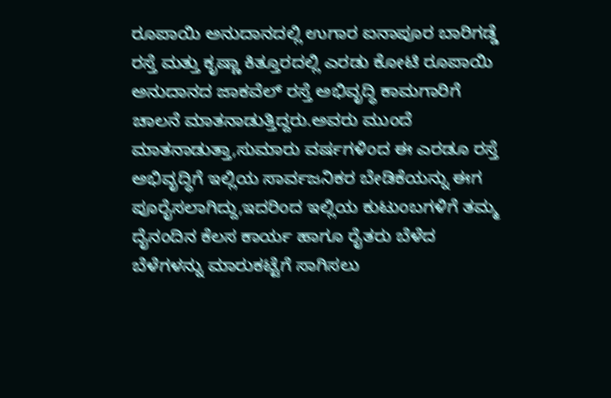ರೂಪಾಯಿ ಅನುದಾನದಲ್ಲಿ ಉಗಾರ ಐನಾಪೂರ ಬಾರಿಗಡ್ಡೆ ರಸ್ತೆ ಮತ್ತು ಕೃಷ್ಣಾ ಕಿತ್ತೂರದಲ್ಲಿ ಎರಡು ಕೋಟಿ ರೂಪಾಯಿ ಅನುದಾನದ ಜಾಕವೆಲ್ ರಸ್ತೆ ಅಭಿವೃದ್ಧಿ ಕಾಮಗಾರಿಗೆ ಚಾಲನೆ ಮಾತನಾಡುತ್ತಿದ್ದರು.ಅವರು ಮುಂದೆ ಮಾತನಾಡುತ್ತಾ,ಸುಮಾರು ವರ್ಷಗಳಿಂದ ಈ ಎರಡೂ ರಸ್ತೆ ಅಭಿವೃದ್ಧಿಗೆ ಇಲ್ಲಿಯ ಸಾರ್ವಜನಿಕರ ಬೇಡಿಕೆಯನ್ನು ಈಗ ಪೂರೈಸಲಾಗಿದ್ದು,ಇದರಿಂದ ಇಲ್ಲಿಯ ಕುಟುಂಬಗಳಿಗೆ ತಮ್ಮ ದೈನಂದಿನ ಕೆಲಸ ಕಾರ್ಯ ಹಾಗೂ ರೈತರು ಬೆಳೆದ ಬೆಳೆಗಳನ್ನು ಮಾರುಕಟ್ಟೆಗೆ ಸಾಗಿಸಲು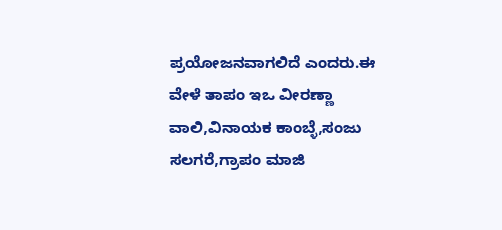ಪ್ರಯೋಜನವಾಗಲಿದೆ ಎಂದರು.ಈ ವೇಳೆ ತಾಪಂ ಇಒ ವೀರಣ್ಣಾ ವಾಲಿ,ವಿನಾಯಕ ಕಾಂಬ್ಳೆ,ಸಂಜು ಸಲಗರೆ,ಗ್ರಾಪಂ ಮಾಜಿ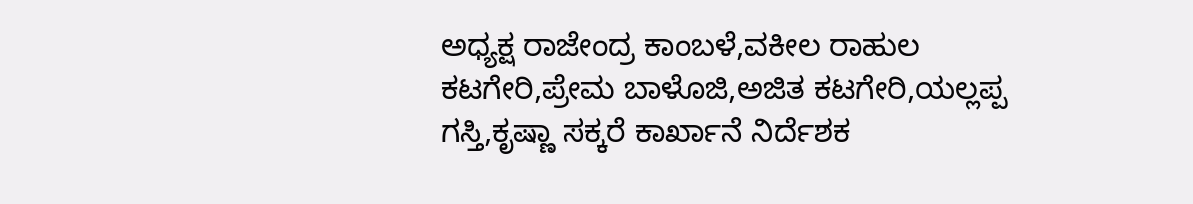ಅಧ್ಯಕ್ಷ ರಾಜೇಂದ್ರ ಕಾಂಬಳೆ,ವಕೀಲ ರಾಹುಲ ಕಟಗೇರಿ,ಪ್ರೇಮ ಬಾಳೊಜಿ,ಅಜಿತ ಕಟಗೇರಿ,ಯಲ್ಲಪ್ಪ ಗಸ್ತಿ,ಕೃಷ್ಣಾ ಸಕ್ಕರೆ ಕಾರ್ಖಾನೆ ನಿರ್ದೆಶಕ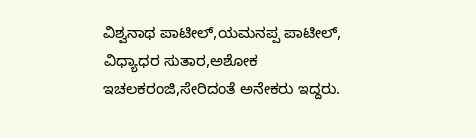ವಿಶ್ವನಾಥ ಪಾಟೀಲ್,ಯಮನಪ್ಪ ಪಾಟೀಲ್, ವಿಧ್ಯಾಧರ ಸುತಾರ,ಅಶೋಕ ಇಚಲಕರಂಜಿ,ಸೇರಿದಂತೆ ಅನೇಕರು ಇದ್ದರು.